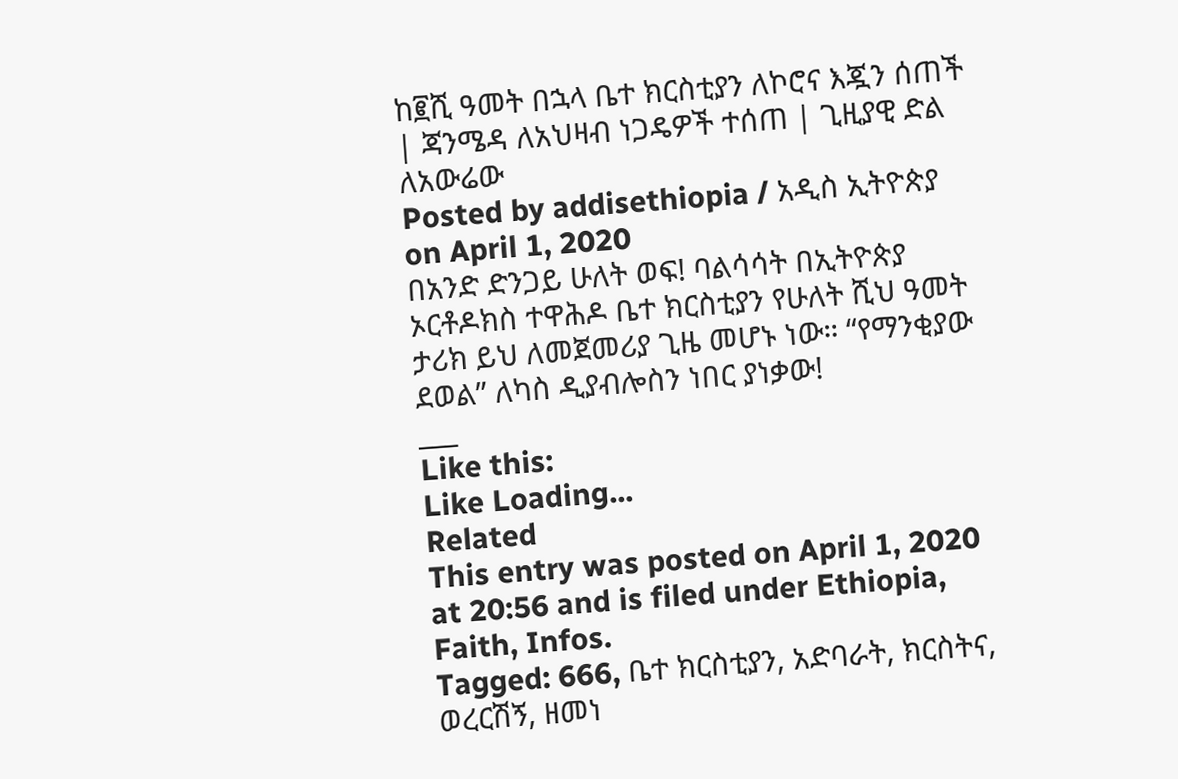ከ፪ሺ ዓመት በኋላ ቤተ ክርስቲያን ለኮሮና እጇን ሰጠች | ጃንሜዳ ለአህዛብ ነጋዴዎች ተሰጠ | ጊዚያዊ ድል ለአውሬው
Posted by addisethiopia / አዲስ ኢትዮጵያ on April 1, 2020
በአንድ ድንጋይ ሁለት ወፍ! ባልሳሳት በኢትዮጵያ ኦርቶዶክስ ተዋሕዶ ቤተ ክርስቲያን የሁለት ሺህ ዓመት ታሪክ ይህ ለመጀመሪያ ጊዜ መሆኑ ነው። “የማንቂያው ደወል” ለካስ ዲያብሎስን ነበር ያነቃው!
___
Like this:
Like Loading...
Related
This entry was posted on April 1, 2020 at 20:56 and is filed under Ethiopia, Faith, Infos.
Tagged: 666, ቤተ ክርስቲያን, አድባራት, ክርስትና, ወረርሽኝ, ዘመነ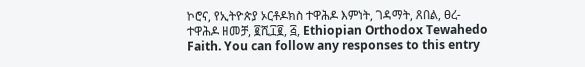ኮሮና, የኢትዮጵያ ኦርቶዶክስ ተዋሕዶ እምነት, ገዳማት, ጸበል, ፀረ-ተዋሕዶ ዘመቻ, ፪ሺ፲፪, ፭, Ethiopian Orthodox Tewahedo Faith. You can follow any responses to this entry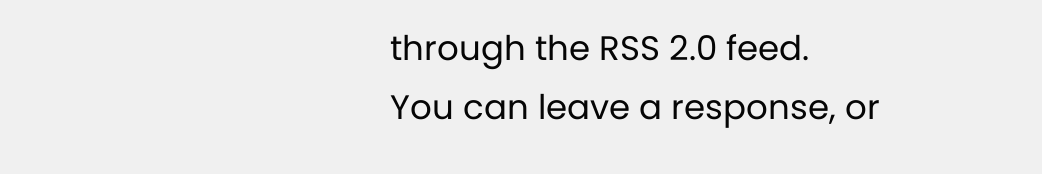through the RSS 2.0 feed.
You can leave a response, or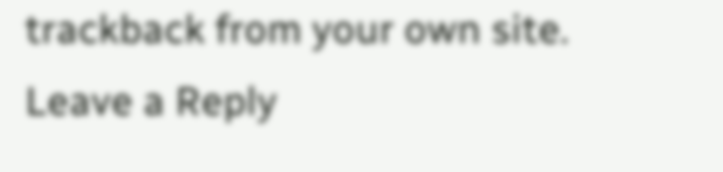trackback from your own site.
Leave a Reply